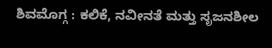ಶಿವಮೊಗ್ಗ : ಕಲಿಕೆ, ನವೀನತೆ ಮತ್ತು ಸೃಜನಶೀಲ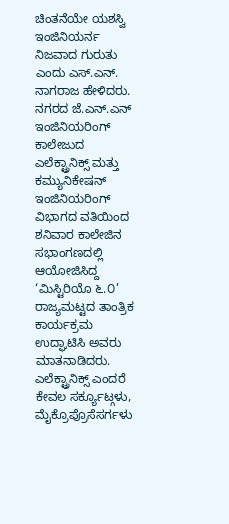ಚಿಂತನೆಯೇ ಯಶಸ್ವಿ ಇಂಜಿನಿಯರ್ನ ನಿಜವಾದ ಗುರುತು ಎಂದು ಎಸ್.ಎನ್. ನಾಗರಾಜ ಹೇಳಿದರು.
ನಗರದ ಜೆ.ಎನ್.ಎನ್ ಇಂಜಿನಿಯರಿಂಗ್ ಕಾಲೇಜುದ ಎಲೆಕ್ಟ್ರಾನಿಕ್ಸ್ ಮತ್ತು ಕಮ್ಯುನಿಕೇಷನ್ ಇಂಜಿನಿಯರಿಂಗ್ ವಿಭಾಗದ ವತಿಯಿಂದ ಶನಿವಾರ ಕಾಲೇಜಿನ ಸಭಾಂಗಣದಲ್ಲಿ ಆಯೋಜಿಸಿದ್ದ ‘ಮಿಸ್ಟಿರಿಯೊ ೬.೦’ ರಾಜ್ಯಮಟ್ಟದ ತಾಂತ್ರಿಕ ಕಾರ್ಯಕ್ರಮ ಉದ್ಘಾಟಿಸಿ ಅವರು ಮಾತನಾಡಿದರು.
ಎಲೆಕ್ಟ್ರಾನಿಕ್ಸ್ ಎಂದರೆ ಕೇವಲ ಸರ್ಕ್ಯೂಟ್ಗಳು, ಮೈಕ್ರೊಪ್ರೊಸೆಸರ್ಗಳು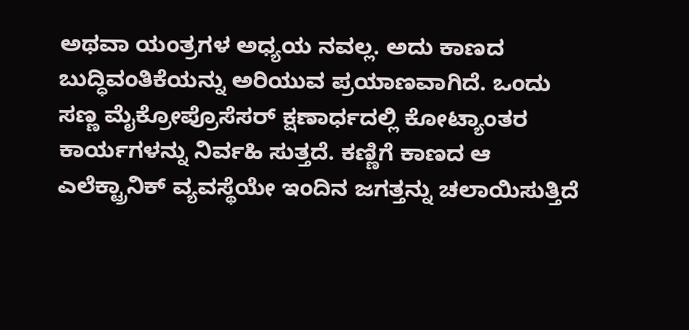ಅಥವಾ ಯಂತ್ರಗಳ ಅಧ್ಯಯ ನವಲ್ಲ. ಅದು ಕಾಣದ ಬುದ್ಧಿವಂತಿಕೆಯನ್ನು ಅರಿಯುವ ಪ್ರಯಾಣವಾಗಿದೆ. ಒಂದು ಸಣ್ಣ ಮೈಕ್ರೋಪ್ರೊಸೆಸರ್ ಕ್ಷಣಾರ್ಧದಲ್ಲಿ ಕೋಟ್ಯಾಂತರ ಕಾರ್ಯಗಳನ್ನು ನಿರ್ವಹಿ ಸುತ್ತದೆ. ಕಣ್ಣಿಗೆ ಕಾಣದ ಆ ಎಲೆಕ್ಟ್ರಾನಿಕ್ ವ್ಯವಸ್ಥೆಯೇ ಇಂದಿನ ಜಗತ್ತನ್ನು ಚಲಾಯಿಸುತ್ತಿದೆ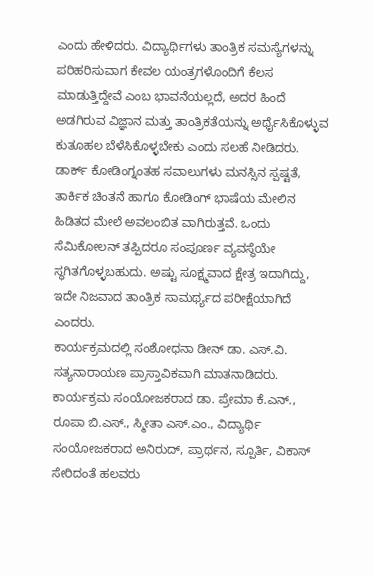ಎಂದು ಹೇಳಿದರು. ವಿದ್ಯಾರ್ಥಿಗಳು ತಾಂತ್ರಿಕ ಸಮಸ್ಯೆಗಳನ್ನು ಪರಿಹರಿಸುವಾಗ ಕೇವಲ ಯಂತ್ರಗಳೊಂದಿಗೆ ಕೆಲಸ ಮಾಡುತ್ತಿದ್ದೇವೆ ಎಂಬ ಭಾವನೆಯಲ್ಲದೆ, ಅದರ ಹಿಂದೆ ಅಡಗಿರುವ ವಿಜ್ಞಾನ ಮತ್ತು ತಾಂತ್ರಿಕತೆಯನ್ನು ಅರ್ಥೈಸಿಕೊಳ್ಳುವ ಕುತೂಹಲ ಬೆಳೆಸಿಕೊಳ್ಳಬೇಕು ಎಂದು ಸಲಹೆ ನೀಡಿದರು. ಡಾರ್ಕ್ ಕೋಡಿಂಗ್ನಂತಹ ಸವಾಲುಗಳು ಮನಸ್ಸಿನ ಸ್ಪಷ್ಟತೆ, ತಾರ್ಕಿಕ ಚಿಂತನೆ ಹಾಗೂ ಕೋಡಿಂಗ್ ಭಾಷೆಯ ಮೇಲಿನ ಹಿಡಿತದ ಮೇಲೆ ಅವಲಂಬಿತ ವಾಗಿರುತ್ತವೆ. ಒಂದು ಸೆಮಿಕೋಲನ್ ತಪ್ಪಿದರೂ ಸಂಪೂರ್ಣ ವ್ಯವಸ್ಥೆಯೇ ಸ್ಥಗಿತಗೊಳ್ಳಬಹುದು. ಅಷ್ಟು ಸೂಕ್ಷ್ಮವಾದ ಕ್ಷೇತ್ರ ಇದಾಗಿದ್ದು, ಇದೇ ನಿಜವಾದ ತಾಂತ್ರಿಕ ಸಾಮರ್ಥ್ಯದ ಪರೀಕ್ಷೆಯಾಗಿದೆ ಎಂದರು.
ಕಾರ್ಯಕ್ರಮದಲ್ಲಿ ಸಂಶೋಧನಾ ಡೀನ್ ಡಾ. ಎಸ್.ವಿ. ಸತ್ಯನಾರಾಯಣ ಪ್ರಾಸ್ತಾವಿಕವಾಗಿ ಮಾತನಾಡಿದರು. ಕಾರ್ಯಕ್ರಮ ಸಂಯೋಜಕರಾದ ಡಾ. ಪ್ರೇಮಾ ಕೆ.ಎನ್., ರೂಪಾ ಬಿ.ಎಸ್., ಸ್ಮೀತಾ ಎಸ್.ಎಂ., ವಿದ್ಯಾರ್ಥಿ ಸಂಯೋಜಕರಾದ ಅನಿರುದ್, ಪ್ರಾರ್ಥನ, ಸ್ಪೂರ್ತಿ, ವಿಕಾಸ್ ಸೇರಿದಂತೆ ಹಲವರು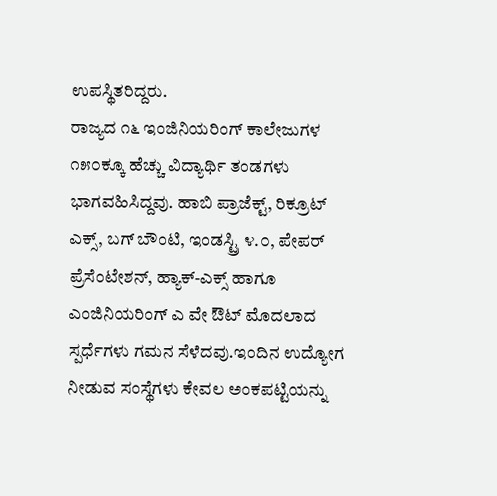ಉಪಸ್ಥಿತರಿದ್ದರು.
ರಾಜ್ಯದ ೧೬ ಇಂಜಿನಿಯರಿಂಗ್ ಕಾಲೇಜುಗಳ ೧೫೦ಕ್ಕೂ ಹೆಚ್ಚು ವಿದ್ಯಾರ್ಥಿ ತಂಡಗಳು ಭಾಗವಹಿಸಿದ್ದವು. ಹಾಬಿ ಪ್ರಾಜೆಕ್ಟ್, ರಿಕ್ರೂಟ್ ಎಕ್ಸ್, ಬಗ್ ಬೌಂಟಿ, ಇಂಡಸ್ಟ್ರಿ ೪.೦, ಪೇಪರ್ ಪ್ರೆಸೆಂಟೇಶನ್, ಹ್ಯಾಕ್-ಎಕ್ಸ್ ಹಾಗೂ ಎಂಜಿನಿಯರಿಂಗ್ ಎ ವೇ ಔಟ್ ಮೊದಲಾದ ಸ್ಪರ್ಧೆಗಳು ಗಮನ ಸೆಳೆದವು.ಇಂದಿನ ಉದ್ಯೋಗ ನೀಡುವ ಸಂಸ್ಥೆಗಳು ಕೇವಲ ಅಂಕಪಟ್ಟಿಯನ್ನು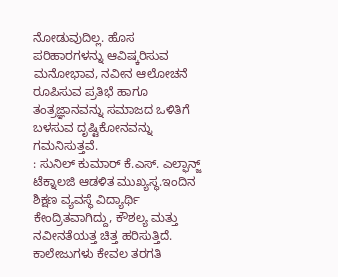ನೋಡುವುದಿಲ್ಲ. ಹೊಸ ಪರಿಹಾರಗಳನ್ನು ಆವಿಷ್ಕರಿಸುವ ಮನೋಭಾವ, ನವೀನ ಆಲೋಚನೆ ರೂಪಿಸುವ ಪ್ರತಿಭೆ ಹಾಗೂ ತಂತ್ರಜ್ಞಾನವನ್ನು ಸಮಾಜದ ಒಳಿತಿಗೆ ಬಳಸುವ ದೃಷ್ಟಿಕೋನವನ್ನು ಗಮನಿಸುತ್ತವೆ.
: ಸುನಿಲ್ ಕುಮಾರ್ ಕೆ.ಎಸ್. ಎಲ್ಫಾನ್ಜ್ ಟೆಕ್ನಾಲಜಿ ಆಡಳಿತ ಮುಖ್ಯಸ್ಥ.ಇಂದಿನ ಶಿಕ್ಷಣ ವ್ಯವಸ್ಥೆ ವಿದ್ಯಾರ್ಥಿ ಕೇಂದ್ರಿತವಾಗಿದ್ದು, ಕೌಶಲ್ಯ ಮತ್ತು ನವೀನತೆಯತ್ತ ಚಿತ್ತ ಹರಿಸುತ್ತಿದೆ. ಕಾಲೇಜುಗಳು ಕೇವಲ ತರಗತಿ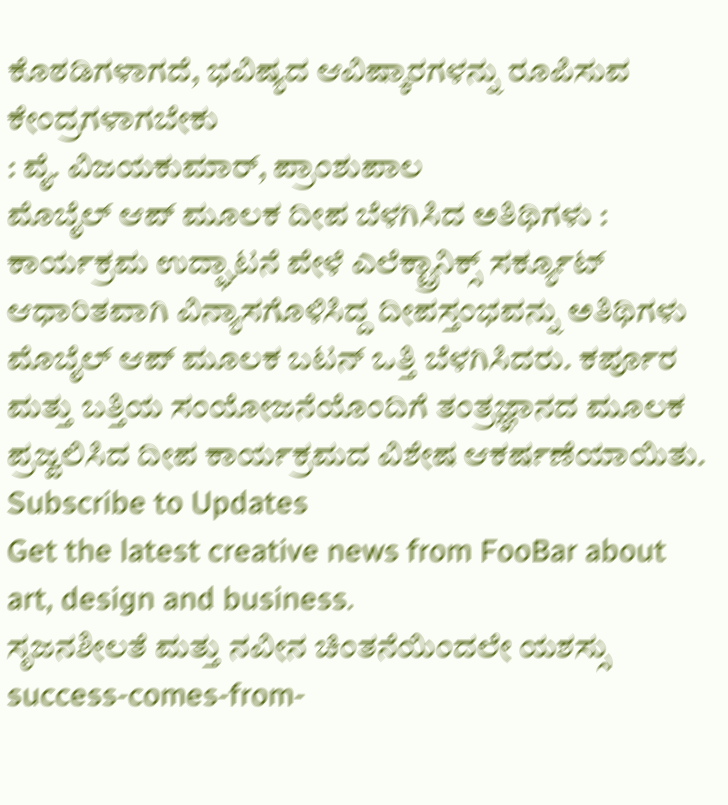ಕೊಠಡಿಗಳಾಗದೆ, ಭವಿಷ್ಯದ ಆವಿಷ್ಕಾರಗಳನ್ನು ರೂಪಿಸುವ ಕೇಂದ್ರಗಳಾಗಬೇಕು
: ವೈ. ವಿಜಯಕುಮಾರ್, ಪ್ರಾಂಶುಪಾಲ
ಮೊಬೈಲ್ ಆಪ್ ಮೂಲಕ ದೀಪ ಬೆಳಗಿಸಿದ ಅತಿಥಿಗಳು :
ಕಾರ್ಯಕ್ರಮ ಉದ್ಘಾಟನೆ ವೇಳೆ ಎಲೆಕ್ಟ್ರಾನಿಕ್ಸ್ ಸರ್ಕ್ಯೂಟ್ ಆಧಾರಿತವಾಗಿ ವಿನ್ಯಾಸಗೊಳಿಸಿದ್ದ ದೀಪಸ್ತಂಭವನ್ನು ಅತಿಥಿಗಳು ಮೊಬೈಲ್ ಆಪ್ ಮೂಲಕ ಬಟನ್ ಒತ್ತಿ ಬೆಳಗಿಸಿದರು. ಕರ್ಪೂರ ಮತ್ತು ಬತ್ತಿಯ ಸಂಯೋಜನೆಯೊಂದಿಗೆ ತಂತ್ರಜ್ಞಾನದ ಮೂಲಕ ಪ್ರಜ್ವಲಿಸಿದ ದೀಪ ಕಾರ್ಯಕ್ರಮದ ವಿಶೇಷ ಆಕರ್ಷಣೆಯಾಯಿತು.
Subscribe to Updates
Get the latest creative news from FooBar about art, design and business.
ಸೃಜನಶೀಲತೆ ಮತ್ತು ನವೀನ ಚಿಂತನೆಯಿಂದಲೇ ಯಶಸ್ಸು
success-comes-from-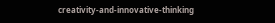creativity-and-innovative-thinking